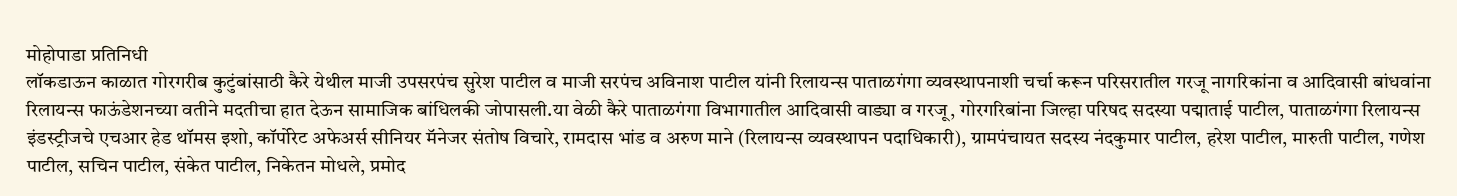मोहोपाडा प्रतिनिधी
लॉकडाऊन काळात गोरगरीब कुटुंबांसाठी कैरे येथील माजी उपसरपंच सुरेश पाटील व माजी सरपंच अविनाश पाटील यांनी रिलायन्स पाताळगंगा व्यवस्थापनाशी चर्चा करून परिसरातील गरजू नागरिकांना व आदिवासी बांधवांना रिलायन्स फाऊंडेशनच्या वतीने मदतीचा हात देऊन सामाजिक बांधिलकी जोपासली.या वेळी कैरे पाताळगंगा विभागातील आदिवासी वाड्या व गरजू, गोरगरिबांना जिल्हा परिषद सदस्या पद्माताई पाटील, पाताळगंगा रिलायन्स इंडस्ट्रीजचे एचआर हेड थॉमस इशो, कॉर्पोरेट अफेअर्स सीनियर मॅनेजर संतोष विचारे, रामदास भांड व अरुण माने (रिलायन्स व्यवस्थापन पदाधिकारी), ग्रामपंचायत सदस्य नंदकुमार पाटील, हरेश पाटील, मारुती पाटील, गणेश पाटील, सचिन पाटील, संकेत पाटील, निकेतन मोधले, प्रमोद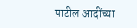पाटील आदींच्या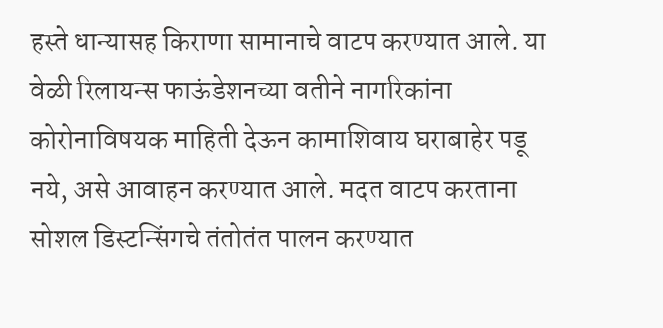हस्ते धान्यासह किराणा सामानाचे वाटप करण्यात आले. या वेळी रिलायन्स फाऊंडेशनच्या वतीने नागरिकांना कोरोनाविषयक माहिती देऊन कामाशिवाय घराबाहेर पडू नये, असे आवाहन करण्यात आले. मदत वाटप करताना सोशल डिस्टन्सिंगचे तंतोतंत पालन करण्यात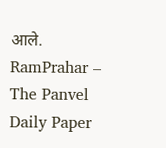आले.
RamPrahar – The Panvel Daily Paper